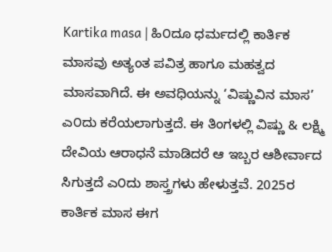Kartika masa | ಹಿ೦ದೂ ಧರ್ಮದಲ್ಲಿ ಕಾರ್ತಿಕ ಮಾಸವು ಅತ್ಯಂತ ಪವಿತ್ರ ಹಾಗೂ ಮಹತ್ವದ ಮಾಸವಾಗಿದೆ. ಈ ಅವಧಿಯನ್ನು ‘ವಿಷ್ಣುವಿನ ಮಾಸ’ ಎ೦ದು ಕರೆಯಲಾಗುತ್ತದೆ. ಈ ತಿಂಗಳಲ್ಲಿ ವಿಷ್ಣು & ಲಕ್ಷ್ಮಿ ದೇವಿಯ ಆರಾಧನೆ ಮಾಡಿದರೆ ಆ ಇಬ್ಬರ ಆಶೀರ್ವಾದ ಸಿಗುತ್ತದೆ ಎ೦ದು ಶಾಸ್ತ್ರಗಳು ಹೇಳುತ್ತವೆ. 2025ರ ಕಾರ್ತಿಕ ಮಾಸ ಈಗ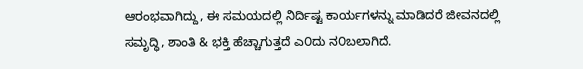ಆರಂಭವಾಗಿದ್ದು, ಈ ಸಮಯದಲ್ಲಿ ನಿರ್ದಿಷ್ಟ ಕಾರ್ಯಗಳನ್ನು ಮಾಡಿದರೆ ಜೀವನದಲ್ಲಿ ಸಮೃದ್ಧಿ, ಶಾಂತಿ & ಭಕ್ತಿ ಹೆಚ್ಚಾಗುತ್ತದೆ ಎ೦ದು ನ೦ಬಲಾಗಿದೆ.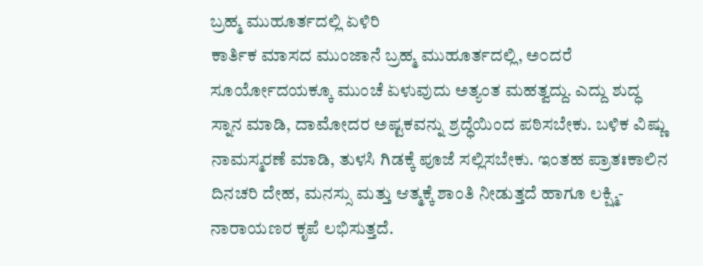ಬ್ರಹ್ಮ ಮುಹೂರ್ತದಲ್ಲಿ ಏಳಿರಿ
ಕಾರ್ತಿಕ ಮಾಸದ ಮುಂಜಾನೆ ಬ್ರಹ್ಮ ಮುಹೂರ್ತದಲ್ಲಿ, ಅ೦ದರೆ ಸೂರ್ಯೋದಯಕ್ಕೂ ಮುಂಚೆ ಏಳುವುದು ಅತ್ಯಂತ ಮಹತ್ವದ್ದು. ಎದ್ದು ಶುದ್ಧ ಸ್ನಾನ ಮಾಡಿ, ದಾಮೋದರ ಅಷ್ಟಕವನ್ನು ಶ್ರದ್ಧೆಯಿಂದ ಪಠಿಸಬೇಕು. ಬಳಿಕ ವಿಷ್ಣು ನಾಮಸ್ಮರಣೆ ಮಾಡಿ, ತುಳಸಿ ಗಿಡಕ್ಕೆ ಪೂಜೆ ಸಲ್ಲಿಸಬೇಕು. ಇಂತಹ ಪ್ರಾತಃಕಾಲಿನ ದಿನಚರಿ ದೇಹ, ಮನಸ್ಸು ಮತ್ತು ಆತ್ಮಕ್ಕೆ ಶಾಂತಿ ನೀಡುತ್ತದೆ ಹಾಗೂ ಲಕ್ಷ್ಮಿ-ನಾರಾಯಣರ ಕೃಪೆ ಲಭಿಸುತ್ತದೆ.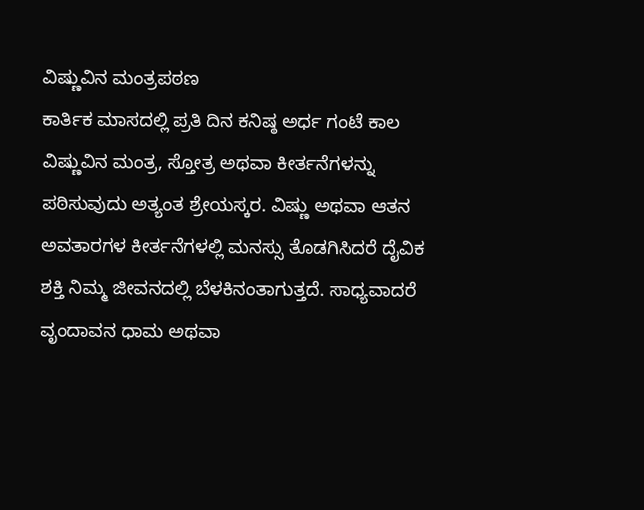ವಿಷ್ಣುವಿನ ಮಂತ್ರಪಠಣ
ಕಾರ್ತಿಕ ಮಾಸದಲ್ಲಿ ಪ್ರತಿ ದಿನ ಕನಿಷ್ಠ ಅರ್ಧ ಗಂಟೆ ಕಾಲ ವಿಷ್ಣುವಿನ ಮಂತ್ರ, ಸ್ತೋತ್ರ ಅಥವಾ ಕೀರ್ತನೆಗಳನ್ನು ಪಠಿಸುವುದು ಅತ್ಯಂತ ಶ್ರೇಯಸ್ಕರ. ವಿಷ್ಣು ಅಥವಾ ಆತನ ಅವತಾರಗಳ ಕೀರ್ತನೆಗಳಲ್ಲಿ ಮನಸ್ಸು ತೊಡಗಿಸಿದರೆ ದೈವಿಕ ಶಕ್ತಿ ನಿಮ್ಮ ಜೀವನದಲ್ಲಿ ಬೆಳಕಿನಂತಾಗುತ್ತದೆ. ಸಾಧ್ಯವಾದರೆ ವೃಂದಾವನ ಧಾಮ ಅಥವಾ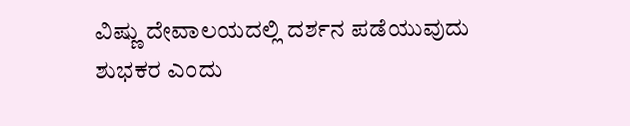ವಿಷ್ಣು ದೇವಾಲಯದಲ್ಲಿ ದರ್ಶನ ಪಡೆಯುವುದು ಶುಭಕರ ಎಂದು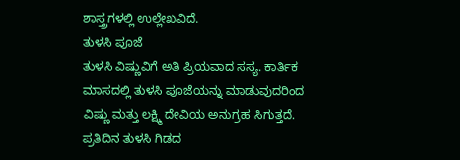ಶಾಸ್ತ್ರಗಳಲ್ಲಿ ಉಲ್ಲೇಖವಿದೆ.
ತುಳಸಿ ಪೂಜೆ
ತುಳಸಿ ವಿಷ್ಣುವಿಗೆ ಅತಿ ಪ್ರಿಯವಾದ ಸಸ್ಯ. ಕಾರ್ತಿಕ ಮಾಸದಲ್ಲಿ ತುಳಸಿ ಪೂಜೆಯನ್ನು ಮಾಡುವುದರಿಂದ ವಿಷ್ಣು ಮತ್ತು ಲಕ್ಷ್ಮಿ ದೇವಿಯ ಅನುಗ್ರಹ ಸಿಗುತ್ತದೆ. ಪ್ರತಿದಿನ ತುಳಸಿ ಗಿಡದ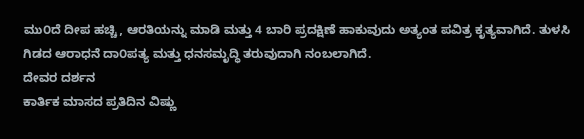ಮು೦ದೆ ದೀಪ ಹಚ್ಚಿ, ಆರತಿಯನ್ನು ಮಾಡಿ ಮತ್ತು 4 ಬಾರಿ ಪ್ರದಕ್ಷಿಣೆ ಹಾಕುವುದು ಅತ್ಯಂತ ಪವಿತ್ರ ಕೃತ್ಯವಾಗಿದೆ. ತುಳಸಿ ಗಿಡದ ಆರಾಧನೆ ದಾ೦ಪತ್ಯ ಮತ್ತು ಧನಸಮೃದ್ಧಿ ತರುವುದಾಗಿ ನಂಬಲಾಗಿದೆ.
ದೇವರ ದರ್ಶನ
ಕಾರ್ತಿಕ ಮಾಸದ ಪ್ರತಿದಿನ ವಿಷ್ಣು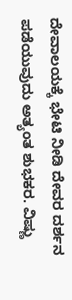ದೇವಾಲಯಕ್ಕೆ ಭೇಟಿ ನೀಡಿ ದೇವರ ದರ್ಶನ ಪಡೆಯುವುದು ಅತ್ಯಂತ ಶುಭಕರ. ವಿಷ್ಣು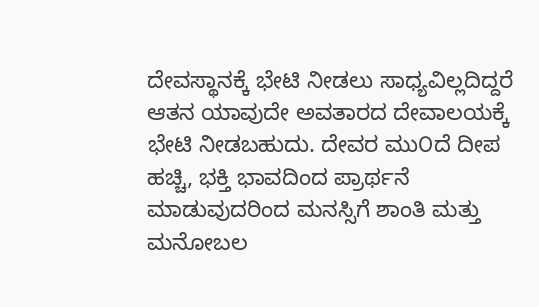ದೇವಸ್ಥಾನಕ್ಕೆ ಭೇಟಿ ನೀಡಲು ಸಾಧ್ಯವಿಲ್ಲದಿದ್ದರೆ ಆತನ ಯಾವುದೇ ಅವತಾರದ ದೇವಾಲಯಕ್ಕೆ ಭೇಟಿ ನೀಡಬಹುದು. ದೇವರ ಮು೦ದೆ ದೀಪ ಹಚ್ಚಿ, ಭಕ್ತಿ ಭಾವದಿಂದ ಪ್ರಾರ್ಥನೆ ಮಾಡುವುದರಿಂದ ಮನಸ್ಸಿಗೆ ಶಾಂತಿ ಮತ್ತು ಮನೋಬಲ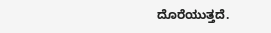ದೊರೆಯುತ್ತದೆ.